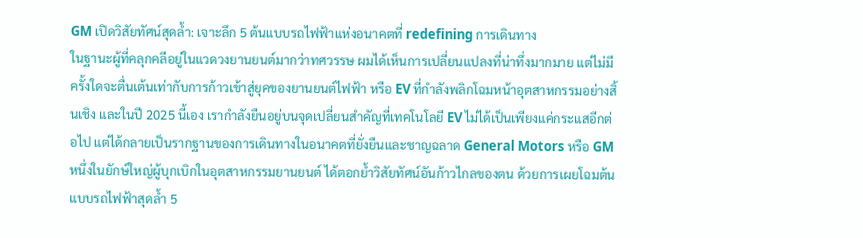GM เปิดวิสัยทัศน์สุดล้ำ: เจาะลึก 5 ต้นแบบรถไฟฟ้าแห่งอนาคตที่ redefining การเดินทาง
ในฐานะผู้ที่คลุกคลีอยู่ในแวดวงยานยนต์มากว่าทศวรรษ ผมได้เห็นการเปลี่ยนแปลงที่น่าทึ่งมากมาย แต่ไม่มีครั้งใดจะตื่นเต้นเท่ากับการก้าวเข้าสู่ยุคของยานยนต์ไฟฟ้า หรือ EV ที่กำลังพลิกโฉมหน้าอุตสาหกรรมอย่างสิ้นเชิง และในปี 2025 นี้เอง เรากำลังยืนอยู่บนจุดเปลี่ยนสำคัญที่เทคโนโลยี EV ไม่ได้เป็นเพียงแค่กระแสอีกต่อไป แต่ได้กลายเป็นรากฐานของการเดินทางในอนาคตที่ยั่งยืนและชาญฉลาด General Motors หรือ GM หนึ่งในยักษ์ใหญ่ผู้บุกเบิกในอุตสาหกรรมยานยนต์ ได้ตอกย้ำวิสัยทัศน์อันก้าวไกลของตน ด้วยการเผยโฉมต้นแบบรถไฟฟ้าสุดล้ำ 5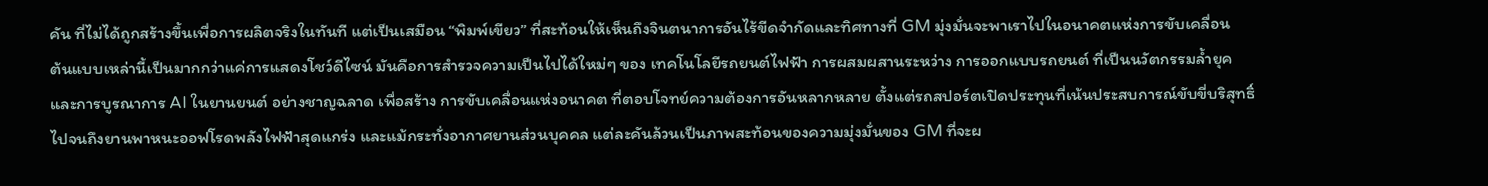คัน ที่ไม่ได้ถูกสร้างขึ้นเพื่อการผลิตจริงในทันที แต่เป็นเสมือน “พิมพ์เขียว” ที่สะท้อนให้เห็นถึงจินตนาการอันไร้ขีดจำกัดและทิศทางที่ GM มุ่งมั่นจะพาเราไปในอนาคตแห่งการขับเคลื่อน
ต้นแบบเหล่านี้เป็นมากกว่าแค่การแสดงโชว์ดีไซน์ มันคือการสำรวจความเป็นไปได้ใหม่ๆ ของ เทคโนโลยีรถยนต์ไฟฟ้า การผสมผสานระหว่าง การออกแบบรถยนต์ ที่เป็นนวัตกรรมล้ำยุค และการบูรณาการ AI ในยานยนต์ อย่างชาญฉลาด เพื่อสร้าง การขับเคลื่อนแห่งอนาคต ที่ตอบโจทย์ความต้องการอันหลากหลาย ตั้งแต่รถสปอร์ตเปิดประทุนที่เน้นประสบการณ์ขับขี่บริสุทธิ์ ไปจนถึงยานพาหนะออฟโรดพลังไฟฟ้าสุดแกร่ง และแม้กระทั่งอากาศยานส่วนบุคคล แต่ละคันล้วนเป็นภาพสะท้อนของความมุ่งมั่นของ GM ที่จะผ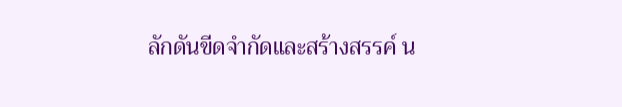ลักดันขีดจำกัดและสร้างสรรค์ น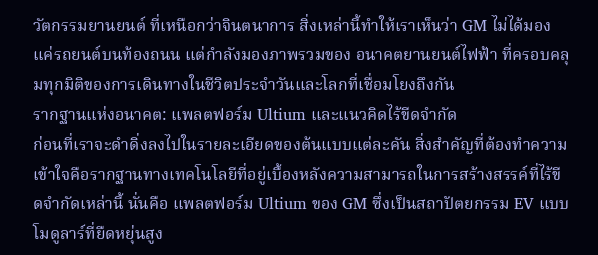วัตกรรมยานยนต์ ที่เหนือกว่าจินตนาการ สิ่งเหล่านี้ทำให้เราเห็นว่า GM ไม่ได้มองแค่รถยนต์บนท้องถนน แต่กำลังมองภาพรวมของ อนาคตยานยนต์ไฟฟ้า ที่ครอบคลุมทุกมิติของการเดินทางในชีวิตประจำวันและโลกที่เชื่อมโยงถึงกัน
รากฐานแห่งอนาคต: แพลตฟอร์ม Ultium และแนวคิดไร้ขีดจำกัด
ก่อนที่เราจะดำดิ่งลงไปในรายละเอียดของต้นแบบแต่ละคัน สิ่งสำคัญที่ต้องทำความเข้าใจคือรากฐานทางเทคโนโลยีที่อยู่เบื้องหลังความสามารถในการสร้างสรรค์ที่ไร้ขีดจำกัดเหล่านี้ นั่นคือ แพลตฟอร์ม Ultium ของ GM ซึ่งเป็นสถาปัตยกรรม EV แบบโมดูลาร์ที่ยืดหยุ่นสูง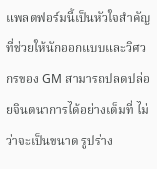แพลตฟอร์มนี้เป็นหัวใจสำคัญที่ช่วยให้นักออกแบบและวิศวกรของ GM สามารถปลดปล่อยจินตนาการได้อย่างเต็มที่ ไม่ว่าจะเป็นขนาด รูปร่าง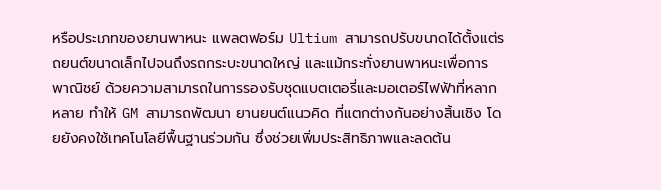หรือประเภทของยานพาหนะ แพลตฟอร์ม Ultium สามารถปรับขนาดได้ตั้งแต่รถยนต์ขนาดเล็กไปจนถึงรถกระบะขนาดใหญ่ และแม้กระทั่งยานพาหนะเพื่อการพาณิชย์ ด้วยความสามารถในการรองรับชุดแบตเตอรี่และมอเตอร์ไฟฟ้าที่หลากหลาย ทำให้ GM สามารถพัฒนา ยานยนต์แนวคิด ที่แตกต่างกันอย่างสิ้นเชิง โดยยังคงใช้เทคโนโลยีพื้นฐานร่วมกัน ซึ่งช่วยเพิ่มประสิทธิภาพและลดต้น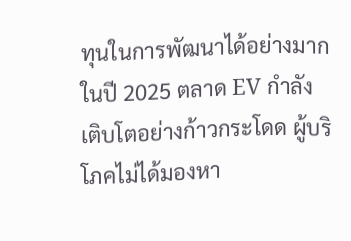ทุนในการพัฒนาได้อย่างมาก
ในปี 2025 ตลาด EV กำลังเติบโตอย่างก้าวกระโดด ผู้บริโภคไม่ได้มองหา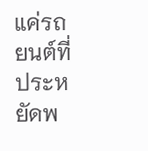แค่รถยนต์ที่ประหยัดพ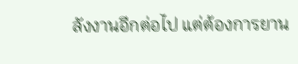ลังงานอีกต่อไป แต่ต้องการยาน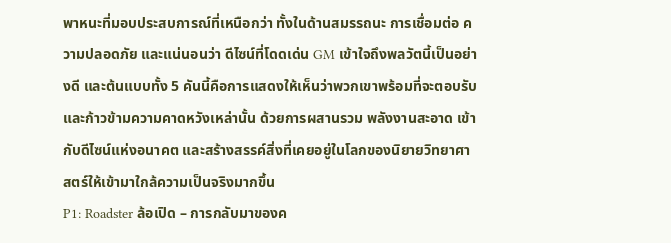พาหนะที่มอบประสบการณ์ที่เหนือกว่า ทั้งในด้านสมรรถนะ การเชื่อมต่อ ความปลอดภัย และแน่นอนว่า ดีไซน์ที่โดดเด่น GM เข้าใจถึงพลวัตนี้เป็นอย่างดี และต้นแบบทั้ง 5 คันนี้คือการแสดงให้เห็นว่าพวกเขาพร้อมที่จะตอบรับและก้าวข้ามความคาดหวังเหล่านั้น ด้วยการผสานรวม พลังงานสะอาด เข้ากับดีไซน์แห่งอนาคต และสร้างสรรค์สิ่งที่เคยอยู่ในโลกของนิยายวิทยาศาสตร์ให้เข้ามาใกล้ความเป็นจริงมากขึ้น
P1: Roadster ล้อเปิด – การกลับมาของค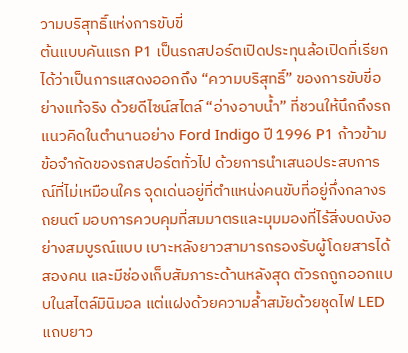วามบริสุทธิ์แห่งการขับขี่
ต้นแบบคันแรก P1 เป็นรถสปอร์ตเปิดประทุนล้อเปิดที่เรียกได้ว่าเป็นการแสดงออกถึง “ความบริสุทธิ์” ของการขับขี่อย่างแท้จริง ด้วยดีไซน์สไตล์ “อ่างอาบน้ำ” ที่ชวนให้นึกถึงรถแนวคิดในตำนานอย่าง Ford Indigo ปี 1996 P1 ก้าวข้ามข้อจำกัดของรถสปอร์ตทั่วไป ด้วยการนำเสนอประสบการณ์ที่ไม่เหมือนใคร จุดเด่นอยู่ที่ตำแหน่งคนขับที่อยู่กึ่งกลางรถยนต์ มอบการควบคุมที่สมมาตรและมุมมองที่ไร้สิ่งบดบังอย่างสมบูรณ์แบบ เบาะหลังยาวสามารถรองรับผู้โดยสารได้สองคน และมีช่องเก็บสัมภาระด้านหลังสุด ตัวรถถูกออกแบบในสไตล์มินิมอล แต่แฝงด้วยความล้ำสมัยด้วยชุดไฟ LED แถบยาว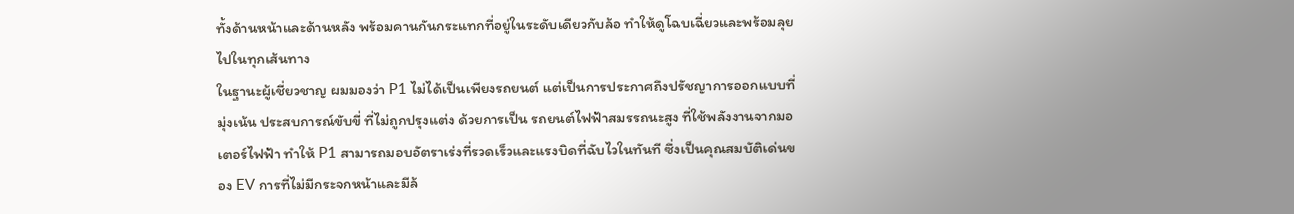ทั้งด้านหน้าและด้านหลัง พร้อมคานกันกระแทกที่อยู่ในระดับเดียวกับล้อ ทำให้ดูโฉบเฉี่ยวและพร้อมลุยไปในทุกเส้นทาง
ในฐานะผู้เชี่ยวชาญ ผมมองว่า P1 ไม่ได้เป็นเพียงรถยนต์ แต่เป็นการประกาศถึงปรัชญาการออกแบบที่มุ่งเน้น ประสบการณ์ขับขี่ ที่ไม่ถูกปรุงแต่ง ด้วยการเป็น รถยนต์ไฟฟ้าสมรรถนะสูง ที่ใช้พลังงานจากมอเตอร์ไฟฟ้า ทำให้ P1 สามารถมอบอัตราเร่งที่รวดเร็วและแรงบิดที่ฉับไวในทันที ซึ่งเป็นคุณสมบัติเด่นของ EV การที่ไม่มีกระจกหน้าและมีล้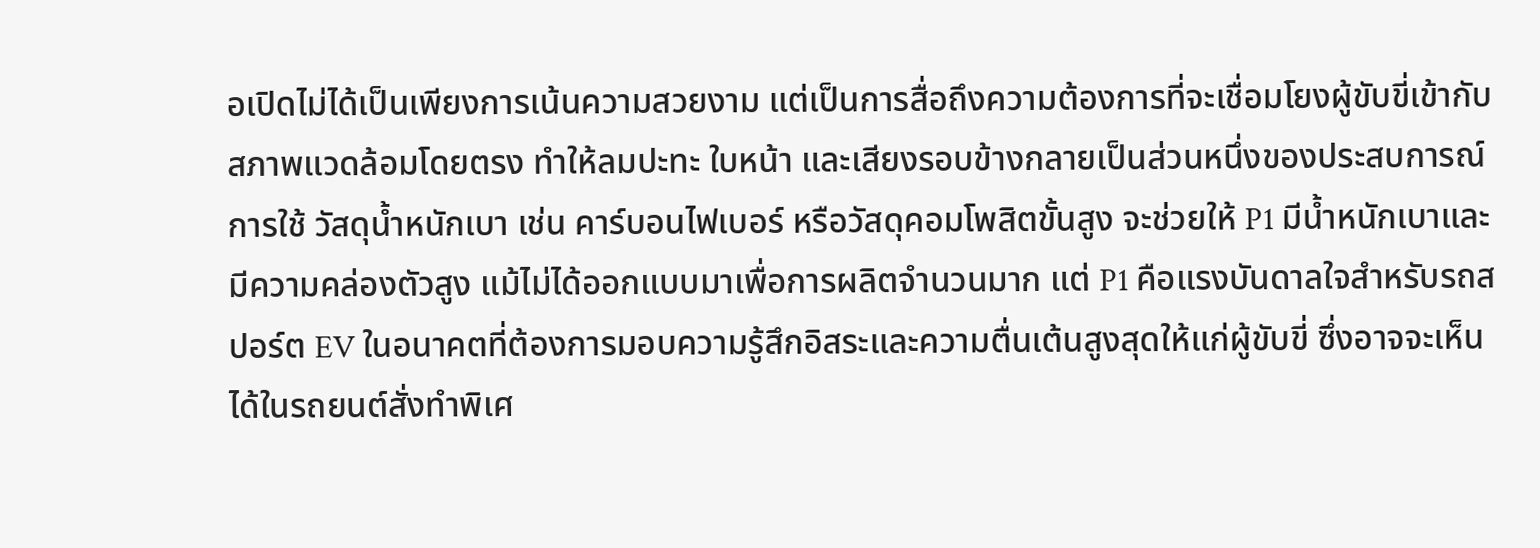อเปิดไม่ได้เป็นเพียงการเน้นความสวยงาม แต่เป็นการสื่อถึงความต้องการที่จะเชื่อมโยงผู้ขับขี่เข้ากับสภาพแวดล้อมโดยตรง ทำให้ลมปะทะ ใบหน้า และเสียงรอบข้างกลายเป็นส่วนหนึ่งของประสบการณ์ การใช้ วัสดุน้ำหนักเบา เช่น คาร์บอนไฟเบอร์ หรือวัสดุคอมโพสิตขั้นสูง จะช่วยให้ P1 มีน้ำหนักเบาและมีความคล่องตัวสูง แม้ไม่ได้ออกแบบมาเพื่อการผลิตจำนวนมาก แต่ P1 คือแรงบันดาลใจสำหรับรถสปอร์ต EV ในอนาคตที่ต้องการมอบความรู้สึกอิสระและความตื่นเต้นสูงสุดให้แก่ผู้ขับขี่ ซึ่งอาจจะเห็นได้ในรถยนต์สั่งทำพิเศ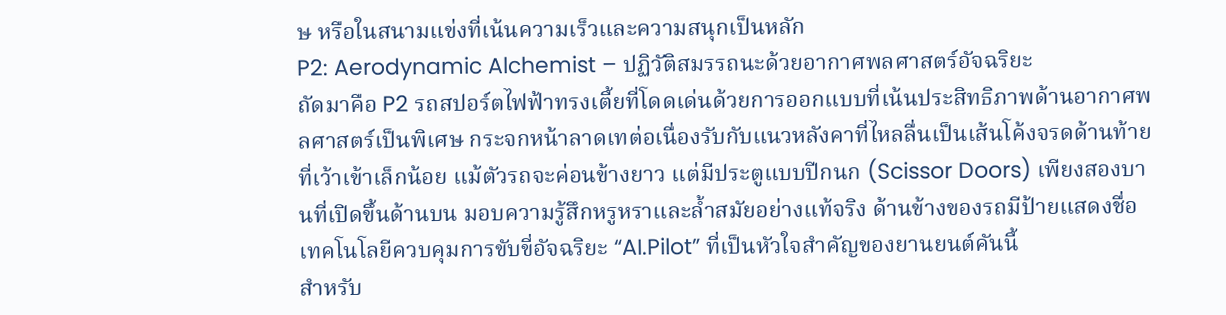ษ หรือในสนามแข่งที่เน้นความเร็วและความสนุกเป็นหลัก
P2: Aerodynamic Alchemist – ปฏิวัติสมรรถนะด้วยอากาศพลศาสตร์อัจฉริยะ
ถัดมาคือ P2 รถสปอร์ตไฟฟ้าทรงเตี้ยที่โดดเด่นด้วยการออกแบบที่เน้นประสิทธิภาพด้านอากาศพลศาสตร์เป็นพิเศษ กระจกหน้าลาดเทต่อเนื่องรับกับแนวหลังคาที่ไหลลื่นเป็นเส้นโค้งจรดด้านท้ายที่เว้าเข้าเล็กน้อย แม้ตัวรถจะค่อนข้างยาว แต่มีประตูแบบปีกนก (Scissor Doors) เพียงสองบานที่เปิดขึ้นด้านบน มอบความรู้สึกหรูหราและล้ำสมัยอย่างแท้จริง ด้านข้างของรถมีป้ายแสดงชื่อเทคโนโลยีควบคุมการขับขี่อัจฉริยะ “AI.Pilot” ที่เป็นหัวใจสำคัญของยานยนต์คันนี้
สำหรับ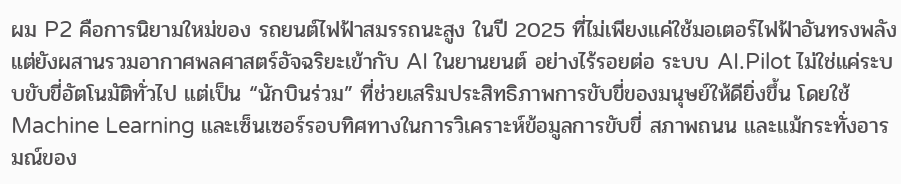ผม P2 คือการนิยามใหม่ของ รถยนต์ไฟฟ้าสมรรถนะสูง ในปี 2025 ที่ไม่เพียงแค่ใช้มอเตอร์ไฟฟ้าอันทรงพลัง แต่ยังผสานรวมอากาศพลศาสตร์อัจฉริยะเข้ากับ AI ในยานยนต์ อย่างไร้รอยต่อ ระบบ AI.Pilot ไม่ใช่แค่ระบบขับขี่อัตโนมัติทั่วไป แต่เป็น “นักบินร่วม” ที่ช่วยเสริมประสิทธิภาพการขับขี่ของมนุษย์ให้ดียิ่งขึ้น โดยใช้ Machine Learning และเซ็นเซอร์รอบทิศทางในการวิเคราะห์ข้อมูลการขับขี่ สภาพถนน และแม้กระทั่งอารมณ์ของ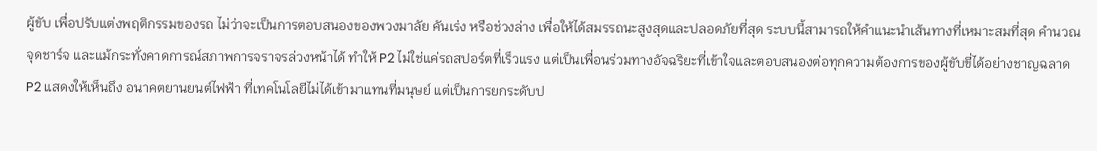ผู้ขับ เพื่อปรับแต่งพฤติกรรมของรถ ไม่ว่าจะเป็นการตอบสนองของพวงมาลัย คันเร่ง หรือช่วงล่าง เพื่อให้ได้สมรรถนะสูงสุดและปลอดภัยที่สุด ระบบนี้สามารถให้คำแนะนำเส้นทางที่เหมาะสมที่สุด คำนวณจุดชาร์จ และแม้กระทั่งคาดการณ์สภาพการจราจรล่วงหน้าได้ ทำให้ P2 ไม่ใช่แค่รถสปอร์ตที่เร็วแรง แต่เป็นเพื่อนร่วมทางอัจฉริยะที่เข้าใจและตอบสนองต่อทุกความต้องการของผู้ขับขี่ได้อย่างชาญฉลาด P2 แสดงให้เห็นถึง อนาคตยานยนต์ไฟฟ้า ที่เทคโนโลยีไม่ได้เข้ามาแทนที่มนุษย์ แต่เป็นการยกระดับป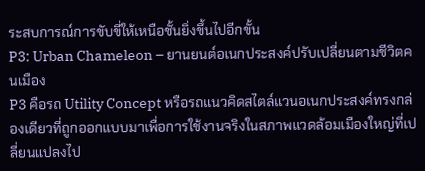ระสบการณ์การขับขี่ให้เหนือชั้นยิ่งขึ้นไปอีกขั้น
P3: Urban Chameleon – ยานยนต์อเนกประสงค์ปรับเปลี่ยนตามชีวิตคนเมือง
P3 คือรถ Utility Concept หรือรถแนวคิดสไตล์แวนอเนกประสงค์ทรงกล่องเดียวที่ถูกออกแบบมาเพื่อการใช้งานจริงในสภาพแวดล้อมเมืองใหญ่ที่เปลี่ยนแปลงไป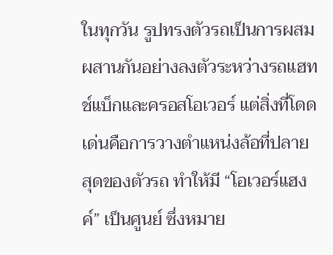ในทุกวัน รูปทรงตัวรถเป็นการผสมผสานกันอย่างลงตัวระหว่างรถแฮทช์แบ็กและครอสโอเวอร์ แต่สิ่งที่โดดเด่นคือการวางตำแหน่งล้อที่ปลายสุดของตัวรถ ทำให้มี “โอเวอร์แฮงค์” เป็นศูนย์ ซึ่งหมาย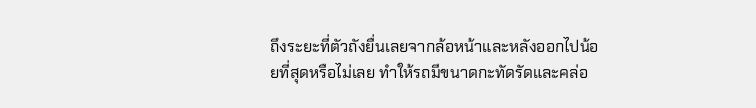ถึงระยะที่ตัวถังยื่นเลยจากล้อหน้าและหลังออกไปน้อยที่สุดหรือไม่เลย ทำให้รถมีขนาดกะทัดรัดและคล่อ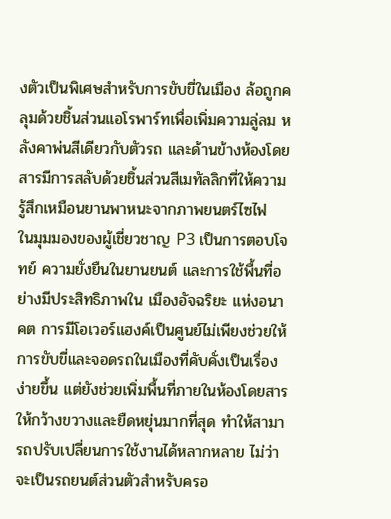งตัวเป็นพิเศษสำหรับการขับขี่ในเมือง ล้อถูกคลุมด้วยชิ้นส่วนแอโรพาร์ทเพื่อเพิ่มความลู่ลม หลังคาพ่นสีเดียวกับตัวรถ และด้านข้างห้องโดยสารมีการสลับด้วยชิ้นส่วนสีเมทัลลิกที่ให้ความรู้สึกเหมือนยานพาหนะจากภาพยนตร์ไซไฟ
ในมุมมองของผู้เชี่ยวชาญ P3 เป็นการตอบโจทย์ ความยั่งยืนในยานยนต์ และการใช้พื้นที่อย่างมีประสิทธิภาพใน เมืองอัจฉริยะ แห่งอนาคต การมีโอเวอร์แฮงค์เป็นศูนย์ไม่เพียงช่วยให้การขับขี่และจอดรถในเมืองที่คับคั่งเป็นเรื่องง่ายขึ้น แต่ยังช่วยเพิ่มพื้นที่ภายในห้องโดยสารให้กว้างขวางและยืดหยุ่นมากที่สุด ทำให้สามารถปรับเปลี่ยนการใช้งานได้หลากหลาย ไม่ว่าจะเป็นรถยนต์ส่วนตัวสำหรับครอ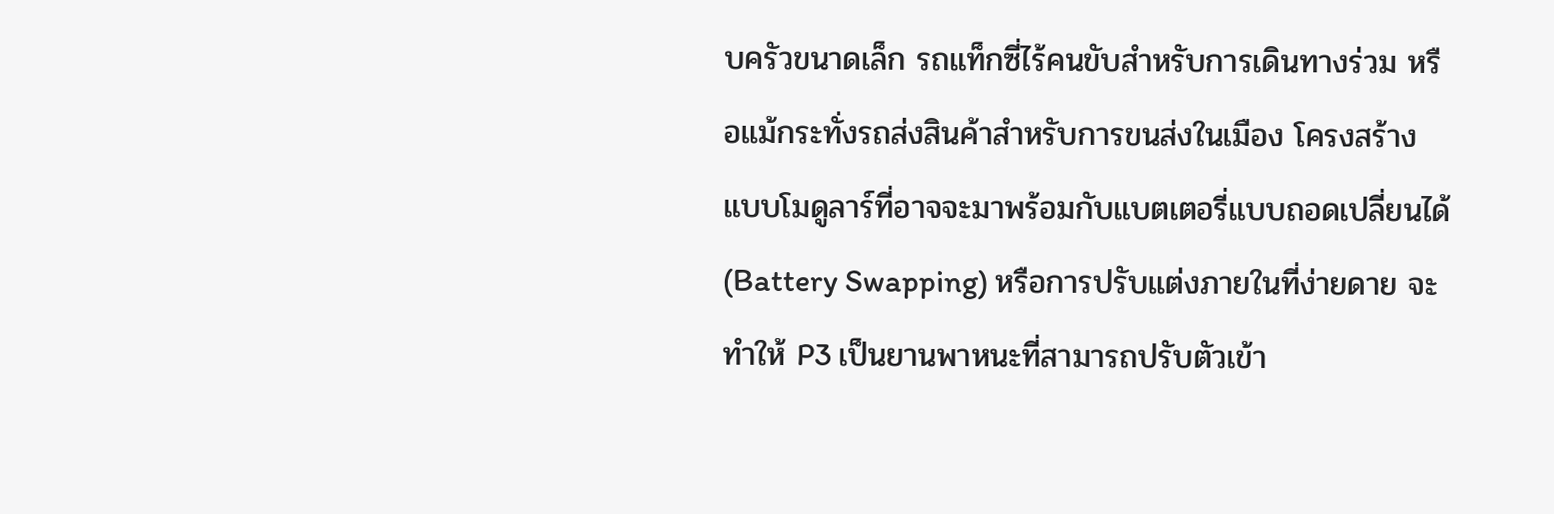บครัวขนาดเล็ก รถแท็กซี่ไร้คนขับสำหรับการเดินทางร่วม หรือแม้กระทั่งรถส่งสินค้าสำหรับการขนส่งในเมือง โครงสร้างแบบโมดูลาร์ที่อาจจะมาพร้อมกับแบตเตอรี่แบบถอดเปลี่ยนได้ (Battery Swapping) หรือการปรับแต่งภายในที่ง่ายดาย จะทำให้ P3 เป็นยานพาหนะที่สามารถปรับตัวเข้า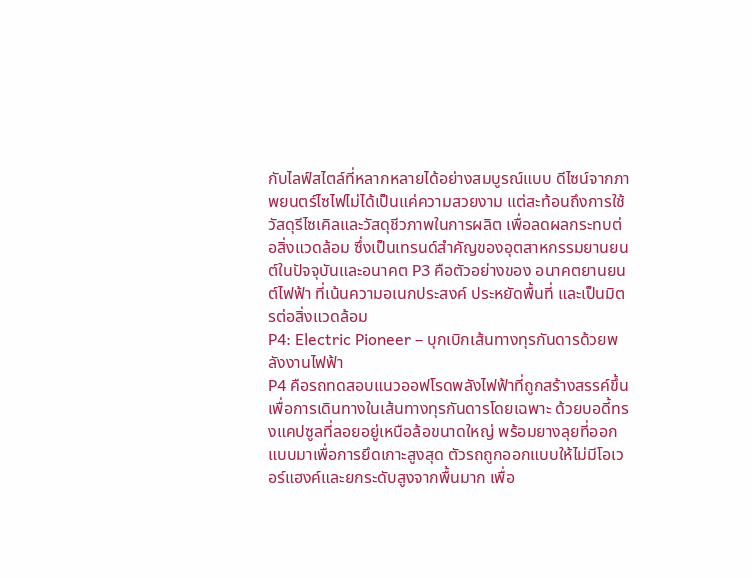กับไลฟ์สไตล์ที่หลากหลายได้อย่างสมบูรณ์แบบ ดีไซน์จากภาพยนตร์ไซไฟไม่ได้เป็นแค่ความสวยงาม แต่สะท้อนถึงการใช้วัสดุรีไซเคิลและวัสดุชีวภาพในการผลิต เพื่อลดผลกระทบต่อสิ่งแวดล้อม ซึ่งเป็นเทรนด์สำคัญของอุตสาหกรรมยานยนต์ในปัจจุบันและอนาคต P3 คือตัวอย่างของ อนาคตยานยนต์ไฟฟ้า ที่เน้นความอเนกประสงค์ ประหยัดพื้นที่ และเป็นมิตรต่อสิ่งแวดล้อม
P4: Electric Pioneer – บุกเบิกเส้นทางทุรกันดารด้วยพลังงานไฟฟ้า
P4 คือรถทดสอบแนวออฟโรดพลังไฟฟ้าที่ถูกสร้างสรรค์ขึ้นเพื่อการเดินทางในเส้นทางทุรกันดารโดยเฉพาะ ด้วยบอดี้ทรงแคปซูลที่ลอยอยู่เหนือล้อขนาดใหญ่ พร้อมยางลุยที่ออกแบบมาเพื่อการยึดเกาะสูงสุด ตัวรถถูกออกแบบให้ไม่มีโอเวอร์แฮงค์และยกระดับสูงจากพื้นมาก เพื่อ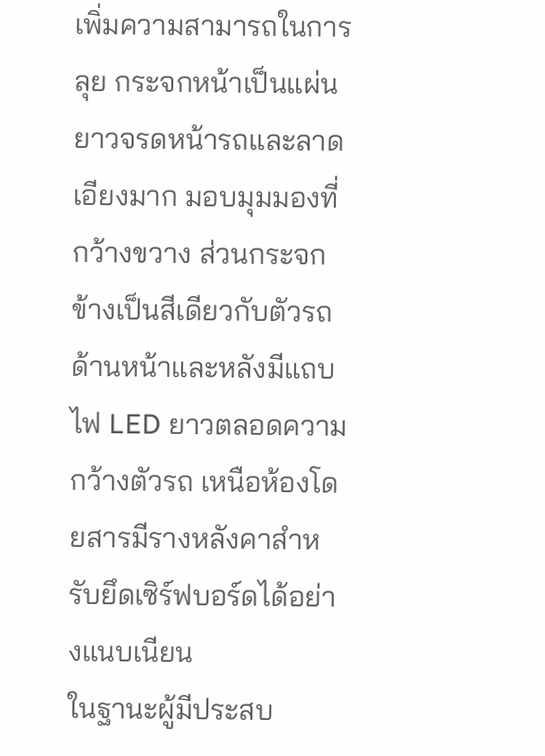เพิ่มความสามารถในการลุย กระจกหน้าเป็นแผ่นยาวจรดหน้ารถและลาดเอียงมาก มอบมุมมองที่กว้างขวาง ส่วนกระจกข้างเป็นสีเดียวกับตัวรถ ด้านหน้าและหลังมีแถบไฟ LED ยาวตลอดความกว้างตัวรถ เหนือห้องโดยสารมีรางหลังคาสำหรับยึดเซิร์ฟบอร์ดได้อย่างแนบเนียน
ในฐานะผู้มีประสบ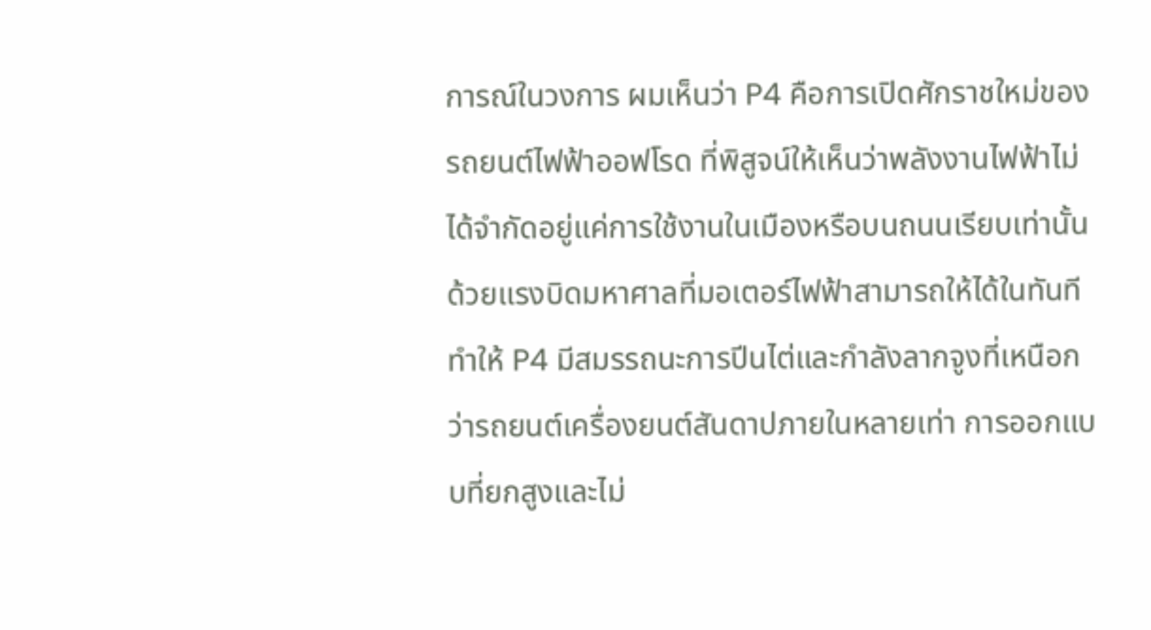การณ์ในวงการ ผมเห็นว่า P4 คือการเปิดศักราชใหม่ของ รถยนต์ไฟฟ้าออฟโรด ที่พิสูจน์ให้เห็นว่าพลังงานไฟฟ้าไม่ได้จำกัดอยู่แค่การใช้งานในเมืองหรือบนถนนเรียบเท่านั้น ด้วยแรงบิดมหาศาลที่มอเตอร์ไฟฟ้าสามารถให้ได้ในทันที ทำให้ P4 มีสมรรถนะการปีนไต่และกำลังลากจูงที่เหนือกว่ารถยนต์เครื่องยนต์สันดาปภายในหลายเท่า การออกแบบที่ยกสูงและไม่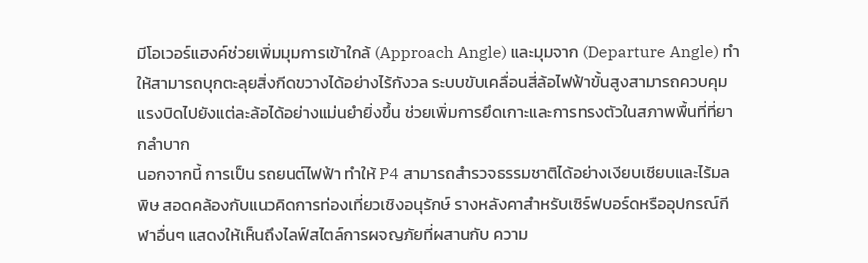มีโอเวอร์แฮงค์ช่วยเพิ่มมุมการเข้าใกล้ (Approach Angle) และมุมจาก (Departure Angle) ทำให้สามารถบุกตะลุยสิ่งกีดขวางได้อย่างไร้กังวล ระบบขับเคลื่อนสี่ล้อไฟฟ้าขั้นสูงสามารถควบคุมแรงบิดไปยังแต่ละล้อได้อย่างแม่นยำยิ่งขึ้น ช่วยเพิ่มการยึดเกาะและการทรงตัวในสภาพพื้นที่ที่ยากลำบาก
นอกจากนี้ การเป็น รถยนต์ไฟฟ้า ทำให้ P4 สามารถสำรวจธรรมชาติได้อย่างเงียบเชียบและไร้มลพิษ สอดคล้องกับแนวคิดการท่องเที่ยวเชิงอนุรักษ์ รางหลังคาสำหรับเซิร์ฟบอร์ดหรืออุปกรณ์กีฬาอื่นๆ แสดงให้เห็นถึงไลฟ์สไตล์การผจญภัยที่ผสานกับ ความ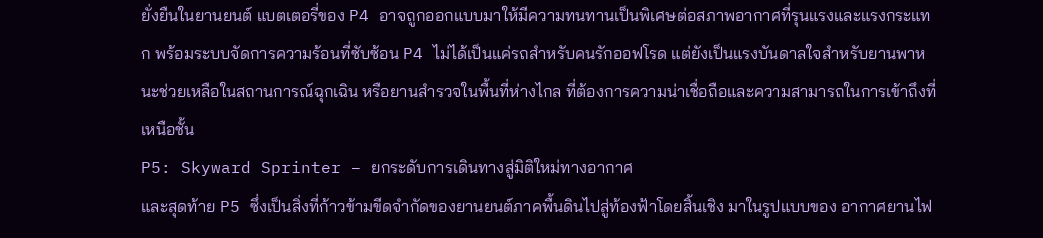ยั่งยืนในยานยนต์ แบตเตอรี่ของ P4 อาจถูกออกแบบมาให้มีความทนทานเป็นพิเศษต่อสภาพอากาศที่รุนแรงและแรงกระแทก พร้อมระบบจัดการความร้อนที่ซับซ้อน P4 ไม่ได้เป็นแค่รถสำหรับคนรักออฟโรด แต่ยังเป็นแรงบันดาลใจสำหรับยานพาหนะช่วยเหลือในสถานการณ์ฉุกเฉิน หรือยานสำรวจในพื้นที่ห่างไกล ที่ต้องการความน่าเชื่อถือและความสามารถในการเข้าถึงที่เหนือชั้น
P5: Skyward Sprinter – ยกระดับการเดินทางสู่มิติใหม่ทางอากาศ
และสุดท้าย P5 ซึ่งเป็นสิ่งที่ก้าวข้ามขีดจำกัดของยานยนต์ภาคพื้นดินไปสู่ท้องฟ้าโดยสิ้นเชิง มาในรูปแบบของ อากาศยานไฟ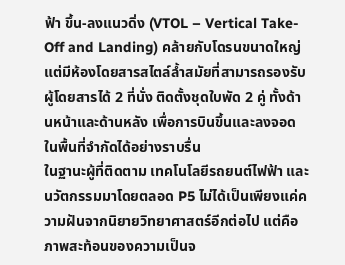ฟ้า ขึ้น-ลงแนวดิ่ง (VTOL – Vertical Take-Off and Landing) คล้ายกับโดรนขนาดใหญ่ แต่มีห้องโดยสารสไตล์ล้ำสมัยที่สามารถรองรับผู้โดยสารได้ 2 ที่นั่ง ติดตั้งชุดใบพัด 2 คู่ ทั้งด้านหน้าและด้านหลัง เพื่อการบินขึ้นและลงจอดในพื้นที่จำกัดได้อย่างราบรื่น
ในฐานะผู้ที่ติดตาม เทคโนโลยีรถยนต์ไฟฟ้า และนวัตกรรมมาโดยตลอด P5 ไม่ได้เป็นเพียงแค่ความฝันจากนิยายวิทยาศาสตร์อีกต่อไป แต่คือภาพสะท้อนของความเป็นจ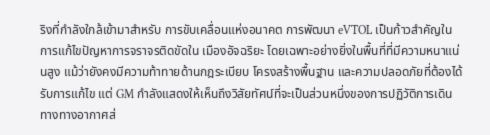ริงที่กำลังใกล้เข้ามาสำหรับ การขับเคลื่อนแห่งอนาคต การพัฒนา eVTOL เป็นก้าวสำคัญในการแก้ไขปัญหาการจราจรติดขัดใน เมืองอัจฉริยะ โดยเฉพาะอย่างยิ่งในพื้นที่ที่มีความหนาแน่นสูง แม้ว่ายังคงมีความท้าทายด้านกฎระเบียบ โครงสร้างพื้นฐาน และความปลอดภัยที่ต้องได้รับการแก้ไข แต่ GM กำลังแสดงให้เห็นถึงวิสัยทัศน์ที่จะเป็นส่วนหนึ่งของการปฏิวัติการเดินทางทางอากาศส่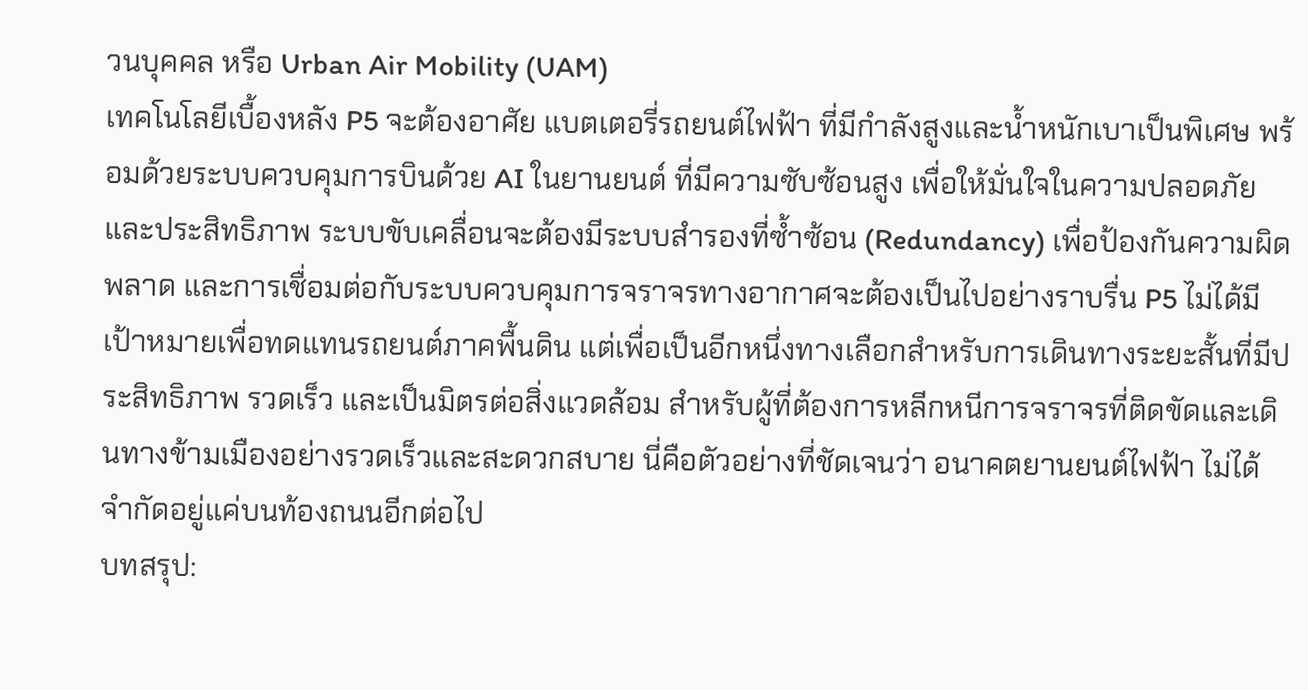วนบุคคล หรือ Urban Air Mobility (UAM)
เทคโนโลยีเบื้องหลัง P5 จะต้องอาศัย แบตเตอรี่รถยนต์ไฟฟ้า ที่มีกำลังสูงและน้ำหนักเบาเป็นพิเศษ พร้อมด้วยระบบควบคุมการบินด้วย AI ในยานยนต์ ที่มีความซับซ้อนสูง เพื่อให้มั่นใจในความปลอดภัยและประสิทธิภาพ ระบบขับเคลื่อนจะต้องมีระบบสำรองที่ซ้ำซ้อน (Redundancy) เพื่อป้องกันความผิดพลาด และการเชื่อมต่อกับระบบควบคุมการจราจรทางอากาศจะต้องเป็นไปอย่างราบรื่น P5 ไม่ได้มีเป้าหมายเพื่อทดแทนรถยนต์ภาคพื้นดิน แต่เพื่อเป็นอีกหนึ่งทางเลือกสำหรับการเดินทางระยะสั้นที่มีประสิทธิภาพ รวดเร็ว และเป็นมิตรต่อสิ่งแวดล้อม สำหรับผู้ที่ต้องการหลีกหนีการจราจรที่ติดขัดและเดินทางข้ามเมืองอย่างรวดเร็วและสะดวกสบาย นี่คือตัวอย่างที่ชัดเจนว่า อนาคตยานยนต์ไฟฟ้า ไม่ได้จำกัดอยู่แค่บนท้องถนนอีกต่อไป
บทสรุป: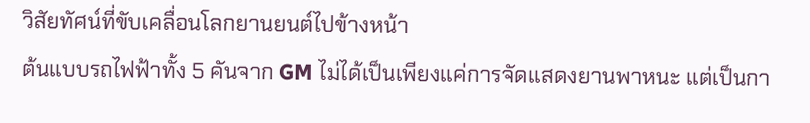วิสัยทัศน์ที่ขับเคลื่อนโลกยานยนต์ไปข้างหน้า
ต้นแบบรถไฟฟ้าทั้ง 5 คันจาก GM ไม่ได้เป็นเพียงแค่การจัดแสดงยานพาหนะ แต่เป็นกา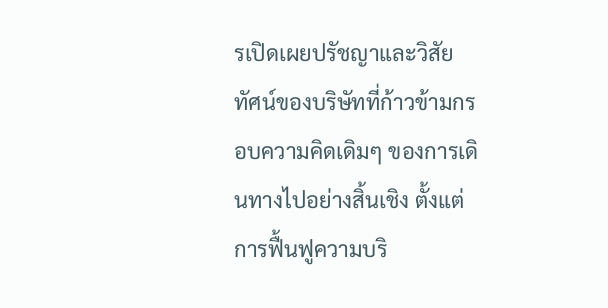รเปิดเผยปรัชญาและวิสัยทัศน์ของบริษัทที่ก้าวข้ามกรอบความคิดเดิมๆ ของการเดินทางไปอย่างสิ้นเชิง ตั้งแต่การฟื้นฟูความบริ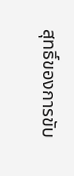สุทธิ์ของการขับ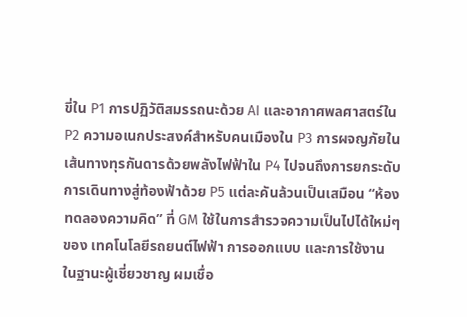ขี่ใน P1 การปฏิวัติสมรรถนะด้วย AI และอากาศพลศาสตร์ใน P2 ความอเนกประสงค์สำหรับคนเมืองใน P3 การผจญภัยในเส้นทางทุรกันดารด้วยพลังไฟฟ้าใน P4 ไปจนถึงการยกระดับการเดินทางสู่ท้องฟ้าด้วย P5 แต่ละคันล้วนเป็นเสมือน “ห้องทดลองความคิด” ที่ GM ใช้ในการสำรวจความเป็นไปได้ใหม่ๆ ของ เทคโนโลยีรถยนต์ไฟฟ้า การออกแบบ และการใช้งาน
ในฐานะผู้เชี่ยวชาญ ผมเชื่อ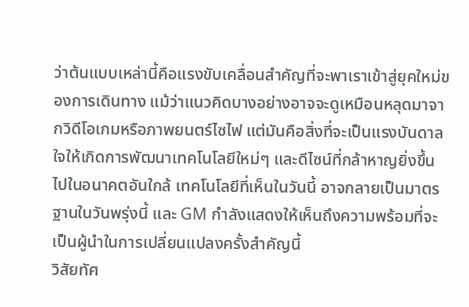ว่าต้นแบบเหล่านี้คือแรงขับเคลื่อนสำคัญที่จะพาเราเข้าสู่ยุคใหม่ของการเดินทาง แม้ว่าแนวคิดบางอย่างอาจจะดูเหมือนหลุดมาจากวิดีโอเกมหรือภาพยนตร์ไซไฟ แต่มันคือสิ่งที่จะเป็นแรงบันดาลใจให้เกิดการพัฒนาเทคโนโลยีใหม่ๆ และดีไซน์ที่กล้าหาญยิ่งขึ้นไปในอนาคตอันใกล้ เทคโนโลยีที่เห็นในวันนี้ อาจกลายเป็นมาตรฐานในวันพรุ่งนี้ และ GM กำลังแสดงให้เห็นถึงความพร้อมที่จะเป็นผู้นำในการเปลี่ยนแปลงครั้งสำคัญนี้
วิสัยทัศ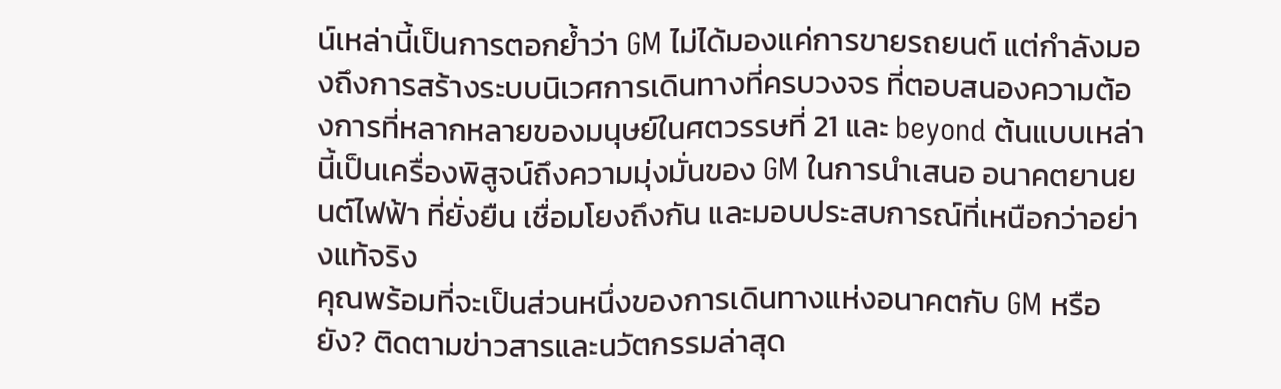น์เหล่านี้เป็นการตอกย้ำว่า GM ไม่ได้มองแค่การขายรถยนต์ แต่กำลังมองถึงการสร้างระบบนิเวศการเดินทางที่ครบวงจร ที่ตอบสนองความต้องการที่หลากหลายของมนุษย์ในศตวรรษที่ 21 และ beyond ต้นแบบเหล่านี้เป็นเครื่องพิสูจน์ถึงความมุ่งมั่นของ GM ในการนำเสนอ อนาคตยานยนต์ไฟฟ้า ที่ยั่งยืน เชื่อมโยงถึงกัน และมอบประสบการณ์ที่เหนือกว่าอย่างแท้จริง
คุณพร้อมที่จะเป็นส่วนหนึ่งของการเดินทางแห่งอนาคตกับ GM หรือยัง? ติดตามข่าวสารและนวัตกรรมล่าสุด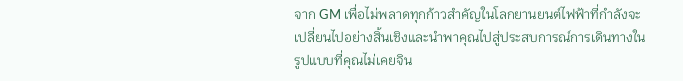จาก GM เพื่อไม่พลาดทุกก้าวสำคัญในโลกยานยนต์ไฟฟ้าที่กำลังจะเปลี่ยนไปอย่างสิ้นเชิงและนำพาคุณไปสู่ประสบการณ์การเดินทางในรูปแบบที่คุณไม่เคยจิน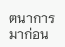ตนาการมาก่อน